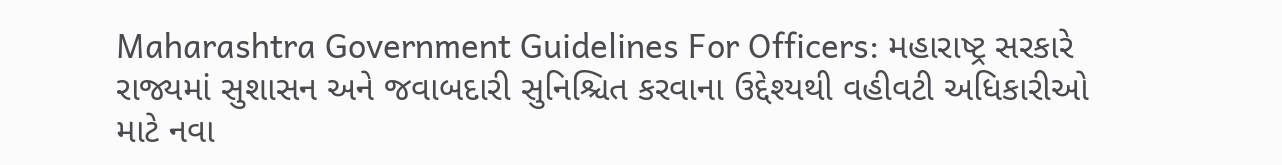Maharashtra Government Guidelines For Officers: મહારાષ્ટ્ર સરકારે રાજ્યમાં સુશાસન અને જવાબદારી સુનિશ્ચિત કરવાના ઉદ્દેશ્યથી વહીવટી અધિકારીઓ માટે નવા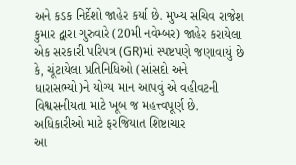અને કડક નિર્દેશો જાહેર કર્યા છે. મુખ્ય સચિવ રાજેશ કુમાર દ્વારા ગુરુવારે (20મી નવેમ્બર) જાહેર કરાયેલા એક સરકારી પરિપત્ર (GR)માં સ્પષ્ટપણે જણાવાયું છે કે, ચૂંટાયેલા પ્રતિનિધિઓ (સાંસદો અને ધારાસભ્યો)ને યોગ્ય માન આપવું એ વહીવટની વિશ્વસનીયતા માટે ખૂબ જ મહત્ત્વપૂર્ણ છે.
અધિકારીઓ માટે ફરજિયાત શિષ્ટાચાર
આ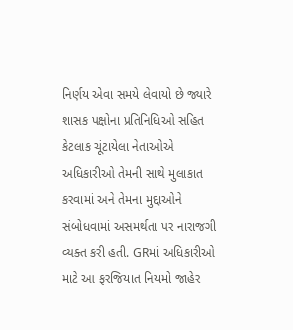નિર્ણય એવા સમયે લેવાયો છે જ્યારે શાસક પક્ષોના પ્રતિનિધિઓ સહિત કેટલાક ચૂંટાયેલા નેતાઓએ અધિકારીઓ તેમની સાથે મુલાકાત કરવામાં અને તેમના મુદ્દાઓને સંબોધવામાં અસમર્થતા પર નારાજગી વ્યક્ત કરી હતી. GRમાં અધિકારીઓ માટે આ ફરજિયાત નિયમો જાહેર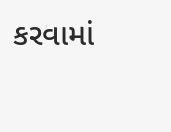કરવામાં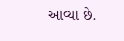આવ્યા છે.